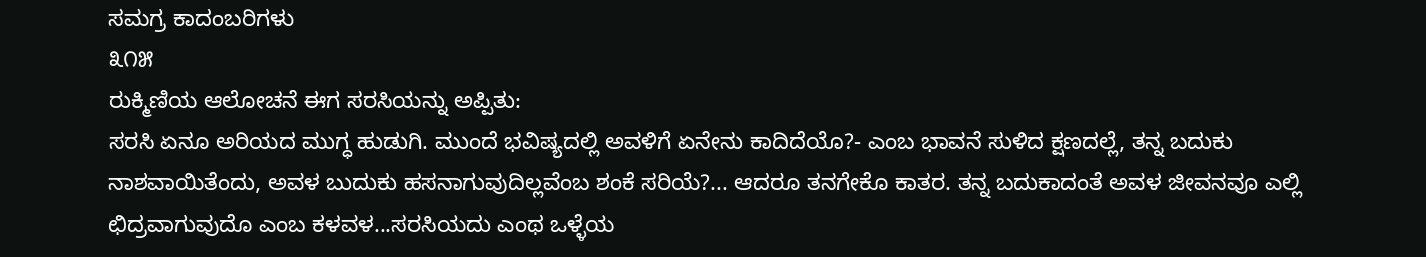ಸಮಗ್ರ ಕಾದಂಬರಿಗಳು
೩೧೫
ರುಕ್ಮಿಣಿಯ ಆಲೋಚನೆ ಈಗ ಸರಸಿಯನ್ನು ಅಪ್ಪಿತು:
ಸರಸಿ ಏನೂ ಅರಿಯದ ಮುಗ್ಧ ಹುಡುಗಿ. ಮುಂದೆ ಭವಿಷ್ಯದಲ್ಲಿ ಅವಳಿಗೆ ಏನೇನು ಕಾದಿದೆಯೊ?- ಎಂಬ ಭಾವನೆ ಸುಳಿದ ಕ್ಷಣದಲ್ಲೆ, ತನ್ನ ಬದುಕು ನಾಶವಾಯಿತೆಂದು, ಅವಳ ಬುದುಕು ಹಸನಾಗುವುದಿಲ್ಲವೆಂಬ ಶಂಕೆ ಸರಿಯೆ?... ಆದರೂ ತನಗೇಕೊ ಕಾತರ. ತನ್ನ ಬದುಕಾದಂತೆ ಅವಳ ಜೀವನವೂ ಎಲ್ಲಿ ಛಿದ್ರವಾಗುವುದೊ ಎಂಬ ಕಳವಳ...ಸರಸಿಯದು ಎಂಥ ಒಳ್ಳೆಯ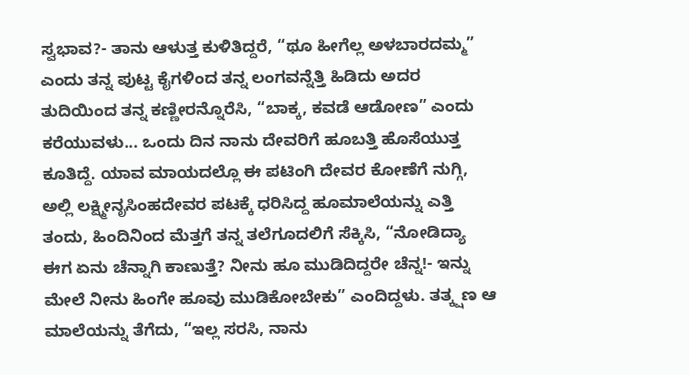ಸ್ವಭಾವ?- ತಾನು ಆಳುತ್ತ ಕುಳಿತಿದ್ದರೆ, “ಥೂ ಹೀಗೆಲ್ಲ ಅಳಬಾರದಮ್ಮ” ಎಂದು ತನ್ನ ಪುಟ್ಟ ಕೈಗಳಿಂದ ತನ್ನ ಲಂಗವನ್ನೆತ್ತಿ ಹಿಡಿದು ಅದರ ತುದಿಯಿಂದ ತನ್ನ ಕಣ್ಣೀರನ್ನೊರೆಸಿ, “ಬಾಕ್ಕ, ಕವಡೆ ಆಡೋಣ” ಎಂದು ಕರೆಯುವಳು... ಒಂದು ದಿನ ನಾನು ದೇವರಿಗೆ ಹೂಬತ್ತಿ ಹೊಸೆಯುತ್ತ ಕೂತಿದ್ದೆ. ಯಾವ ಮಾಯದಲ್ಲೊ ಈ ಪಟಿಂಗಿ ದೇವರ ಕೋಣೆಗೆ ನುಗ್ಗಿ, ಅಲ್ಲಿ ಲಕ್ಷ್ಮೀನೃಸಿಂಹದೇವರ ಪಟಕ್ಕೆ ಧರಿಸಿದ್ದ ಹೂಮಾಲೆಯನ್ನು ಎತ್ತಿ ತಂದು, ಹಿಂದಿನಿಂದ ಮೆತ್ತಗೆ ತನ್ನ ತಲೆಗೂದಲಿಗೆ ಸೆಕ್ಕಿಸಿ, “ನೋಡಿದ್ಯಾ ಈಗ ಏನು ಚೆನ್ನಾಗಿ ಕಾಣುತ್ತೆ? ನೀನು ಹೂ ಮುಡಿದಿದ್ದರೇ ಚೆನ್ನ!- ಇನ್ನು ಮೇಲೆ ನೀನು ಹಿಂಗೇ ಹೂವು ಮುಡಿಕೋಬೇಕು” ಎಂದಿದ್ದಳು. ತತ್ಕ್ಷಣ ಆ ಮಾಲೆಯನ್ನು ತೆಗೆದು, “ಇಲ್ಲ ಸರಸಿ, ನಾನು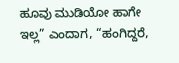ಹೂವು ಮುಡಿಯೋ ಹಾಗೇ ಇಲ್ಲ” ಎಂದಾಗ, “ಹಂಗಿದ್ದರೆ,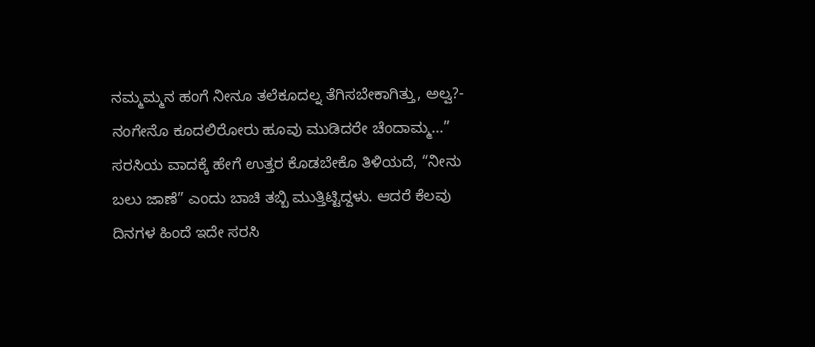ನಮ್ಮಮ್ಮನ ಹಂಗೆ ನೀನೂ ತಲೆಕೂದಲ್ನ ತೆಗಿಸಬೇಕಾಗಿತ್ತು, ಅಲ್ವ?- ನಂಗೇನೊ ಕೂದಲಿರೋರು ಹೂವು ಮುಡಿದರೇ ಚೆಂದಾಮ್ಮ...”
ಸರಸಿಯ ವಾದಕ್ಕೆ ಹೇಗೆ ಉತ್ತರ ಕೊಡಬೇಕೊ ತಿಳಿಯದೆ, “ನೀನು ಬಲು ಜಾಣೆ” ಎಂದು ಬಾಚಿ ತಬ್ಬಿ ಮುತ್ತಿಟ್ಟಿದ್ದಳು. ಆದರೆ ಕೆಲವು ದಿನಗಳ ಹಿಂದೆ ಇದೇ ಸರಸಿ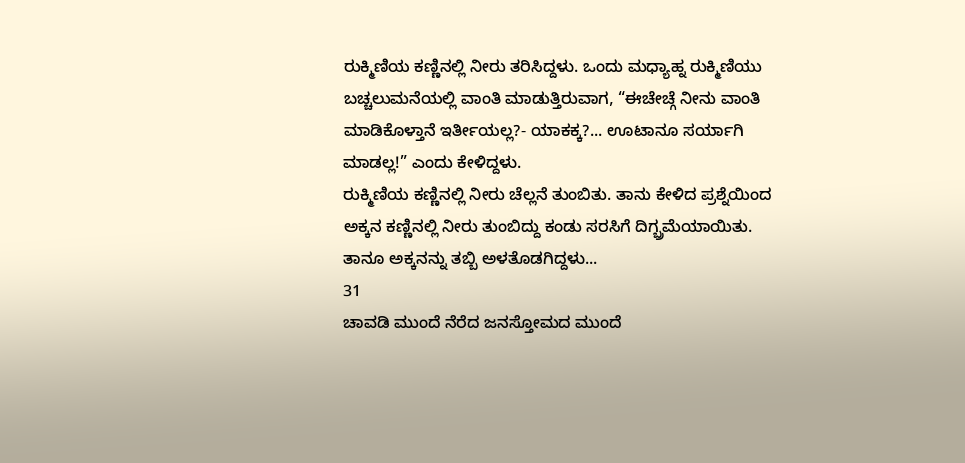ರುಕ್ಮಿಣಿಯ ಕಣ್ಣಿನಲ್ಲಿ ನೀರು ತರಿಸಿದ್ದಳು. ಒಂದು ಮಧ್ಯಾಹ್ನ ರುಕ್ಮಿಣಿಯು ಬಚ್ಚಲುಮನೆಯಲ್ಲಿ ವಾಂತಿ ಮಾಡುತ್ತಿರುವಾಗ, “ಈಚೇಚ್ಗೆ ನೀನು ವಾಂತಿ ಮಾಡಿಕೊಳ್ತಾನೆ ಇರ್ತೀಯಲ್ಲ?- ಯಾಕಕ್ಕ?... ಊಟಾನೂ ಸರ್ಯಾಗಿ ಮಾಡಲ್ಲ!” ಎಂದು ಕೇಳಿದ್ದಳು.
ರುಕ್ಮಿಣಿಯ ಕಣ್ಣಿನಲ್ಲಿ ನೀರು ಚೆಲ್ಲನೆ ತುಂಬಿತು. ತಾನು ಕೇಳಿದ ಪ್ರಶ್ನೆಯಿಂದ ಅಕ್ಕನ ಕಣ್ಣಿನಲ್ಲಿ ನೀರು ತುಂಬಿದ್ದು ಕಂಡು ಸರಸಿಗೆ ದಿಗ್ಬ್ರಮೆಯಾಯಿತು. ತಾನೂ ಅಕ್ಕನನ್ನು ತಬ್ಬಿ ಅಳತೊಡಗಿದ್ದಳು...
31
ಚಾವಡಿ ಮುಂದೆ ನೆರೆದ ಜನಸ್ತೋಮದ ಮುಂದೆ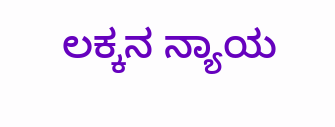ಲಕ್ಕನ ನ್ಯಾಯ